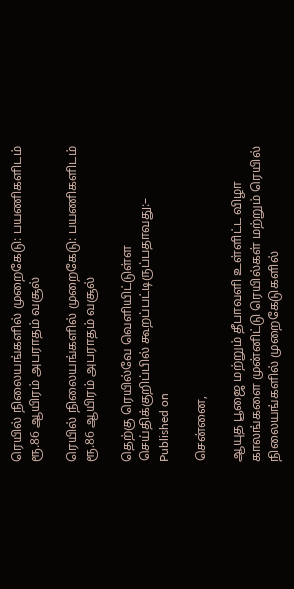ரெயில் நிலையங்களில் முறைகேடு: பயணிகளிடம் ரூ.86 ஆயிரம் அபராதம் வசூல்

ரெயில் நிலையங்களில் முறைகேடு: பயணிகளிடம் ரூ.86 ஆயிரம் அபராதம் வசூல்

தெற்கு ரெயில்வே வெளியிட்டுள்ள செய்திக்குறிப்பில் கூறப்பட்டிருப்பதாவது:–
Published on

சென்னை,

ஆயுத பூஜை மற்றும் தீபாவளி உள்ளிட்ட விழா காலங்களை முன்னிட்டு ரெயில்கள் மற்றும் ரெயில் நிலையங்களில் முறைகேடுகளில்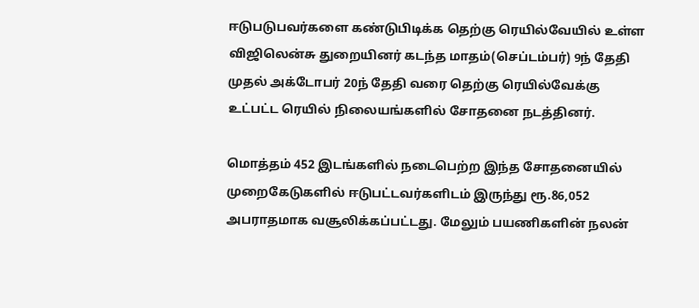ஈடுபடுபவர்களை கண்டுபிடிக்க தெற்கு ரெயில்வேயில் உள்ள விஜிலென்சு துறையினர் கடந்த மாதம்(செப்டம்பர்) 9ந் தேதி முதல் அக்டோபர் 20ந் தேதி வரை தெற்கு ரெயில்வேக்கு உட்பட்ட ரெயில் நிலையங்களில் சோதனை நடத்தினர்.

மொத்தம் 452 இடங்களில் நடைபெற்ற இந்த சோதனையில் முறைகேடுகளில் ஈடுபட்டவர்களிடம் இருந்து ரூ.86,052 அபராதமாக வசூலிக்கப்பட்டது. மேலும் பயணிகளின் நலன்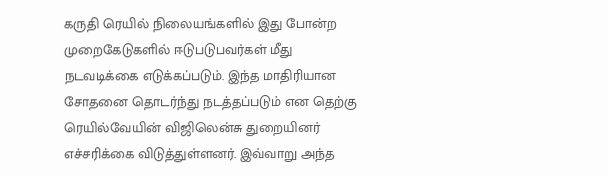கருதி ரெயில் நிலையங்களில் இது போன்ற முறைகேடுகளில் ஈடுபடுபவர்கள் மீது நடவடிக்கை எடுக்கப்படும். இந்த மாதிரியான சோதனை தொடர்ந்து நடத்தப்படும் என தெற்கு ரெயில்வேயின் விஜிலென்சு துறையினர் எச்சரிக்கை விடுத்துள்ளனர். இவ்வாறு அந்த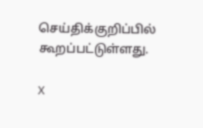செய்திக்குறிப்பில் கூறப்பட்டுள்ளது.

X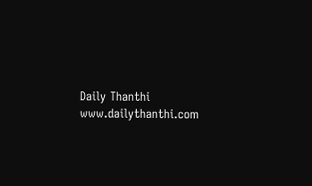Daily Thanthi
www.dailythanthi.com